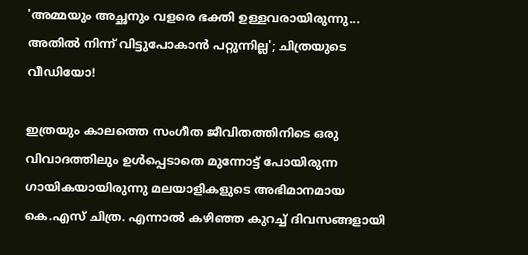'അമ്മയും അച്ഛനും വളരെ ഭക്തി ഉള്ളവരായിരുന്നു... അതിൽ നിന്ന് വിട്ടുപോകാൻ പറ്റുന്നില്ല'; ചിത്രയുടെ വീഡിയോ!

ഇത്രയും കാലത്തെ സംഗീത ജീവിതത്തിനിടെ ഒരു വിവാദത്തിലും ഉൾപ്പെടാതെ മുന്നോട്ട് പോയിരുന്ന ഗായികയായിരുന്നു മലയാളികളുടെ അഭിമാനമായ കെ.എസ് ചിത്ര. എന്നാൽ കഴിഞ്ഞ കുറച്ച് ദിവസങ്ങളായി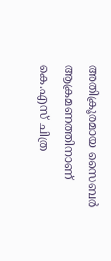അതിക്രൂരമായ സൈബർ ആക്രമണത്തിനാണ് കെ.എസ് ചിത്ര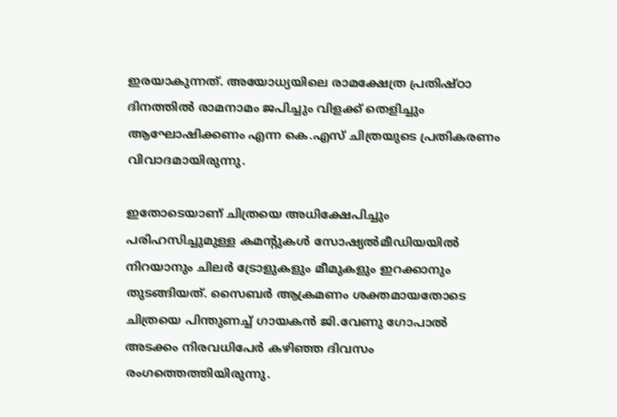ഇരയാകുന്നത്. അയോധ്യയിലെ രാമക്ഷേത്ര പ്രതിഷ്ഠാ ദിനത്തില്‍ രാമനാമം ജപിച്ചും വിളക്ക് തെളിച്ചും ആഘോഷിക്കണം എന്ന കെ.എസ് ചിത്രയുടെ പ്രതികരണം വിവാദമായിരുന്നു.

ഇതോടെയാണ് ചിത്രയെ അധിക്ഷേപിച്ചും പരിഹസിച്ചുമുള്ള കമന്റുകൾ സോഷ്യൽമീഡിയയിൽ നിറയാനും ചിലർ ട്രോളുകളും മീമുകളും ഇറക്കാനും തുടങ്ങിയത്. സൈബർ ആക്രമണം ശക്തമായതോടെ ചിത്രയെ പിന്തുണച്ച് ഗായകന്‍ ജി.വേണു ഗോപാൽ അടക്കം നിരവധിപേർ കഴിഞ്ഞ ദിവസം രംഗത്തെത്തിയിരുന്നു.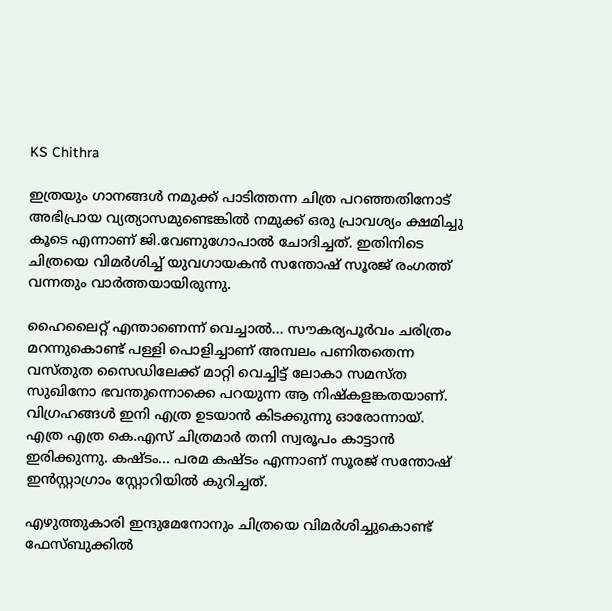KS Chithra

ഇത്രയും ഗാനങ്ങൾ നമുക്ക് പാടിത്തന്ന ചിത്ര പറഞ്ഞതിനോട് അഭിപ്രായ വ്യത്യാസമുണ്ടെങ്കിൽ നമുക്ക് ഒരു പ്രാവശ്യം ക്ഷമിച്ചു കൂടെ എന്നാണ് ജി.വേണുഗോപാല്‍ ചോദിച്ചത്. ഇതിനിടെ ചിത്രയെ വിമർശിച്ച് യുവഗായകൻ സന്തോഷ് സൂരജ് രംഗത്ത് വന്നതും വാർത്തയായിരുന്നു.

ഹൈലൈറ്റ് എന്താണെന്ന് വെച്ചാൽ... സൗകര്യപൂർവം ചരിത്രം മറന്നുകൊണ്ട് പള്ളി പൊളിച്ചാണ് അമ്പലം പണിതതെന്ന വസ്തുത സൈഡിലേക്ക്‌ മാറ്റി വെച്ചിട്ട് ലോകാ സമസ്ത സുഖിനോ ഭവന്തുന്നൊക്കെ പറയുന്ന ആ നിഷ്കളങ്കതയാണ്. വിഗ്രഹങ്ങൾ ഇനി എത്ര ഉടയാൻ കിടക്കുന്നു ഓരോന്നായ്. എത്ര എത്ര കെ.എസ്‌ ചിത്രമാർ തനി സ്വരൂപം കാട്ടാൻ ഇരിക്കുന്നു. കഷ്ടം... പരമ കഷ്ടം എന്നാണ് സൂരജ് സന്തോഷ്‌ ഇൻസ്റ്റാഗ്രാം സ്റ്റോറിയിൽ കുറിച്ചത്.

എഴുത്തുകാരി ഇന്ദുമേനോനും ചിത്രയെ വിമര്‍ശിച്ചുകൊണ്ട് ഫേസ്ബുക്കിൽ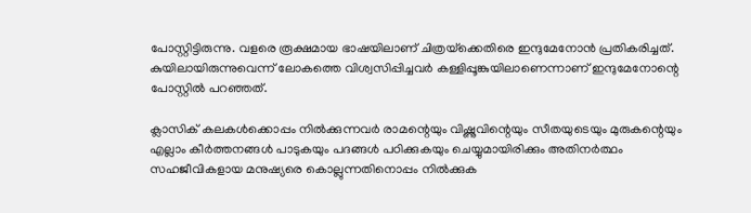പോസ്റ്റിട്ടിരുന്നു. വളരെ രൂക്ഷമായ ഭാഷയിലാണ് ചിത്രയ്‌ക്കെതിരെ ഇന്ദുമേനോന്‍ പ്രതികരിച്ചത്. കുയിലായിരുന്നുവെന്ന് ലോകത്തെ വിശ്വസിപ്പിച്ചവര്‍ കള്ളിപ്പൂങ്കുയിലാണെന്നാണ് ഇന്ദുമേനോന്റെ പോസ്റ്റില്‍ പറഞ്ഞത്.

ക്ലാസിക് കലകള്‍ക്കൊപ്പം നില്‍ക്കുന്നവര്‍ രാമന്റെയും വിഷ്ണുവിന്റെയും സീതയുടെയും മുരുകന്റെയും എല്ലാം കീര്‍ത്തനങ്ങള്‍ പാടുകയും പദങ്ങള്‍ പഠിക്കുകയും ചെയ്യുമായിരിക്കും അതിനര്‍ത്ഥം സഹജീവികളായ മനുഷ്യരെ കൊല്ലുന്നതിനൊപ്പം നില്‍ക്കുക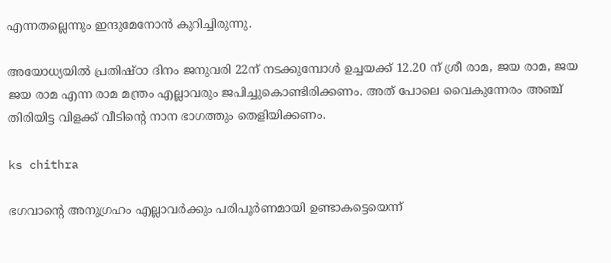എന്നതല്ലെന്നും ഇന്ദുമേനോന്‍ കുറിച്ചിരുന്നു.

അയോധ്യയിൽ പ്രതിഷ്ഠാ ദിനം ജനുവരി 22ന് നടക്കുമ്പോൾ ഉച്ചയക്ക് 12.20 ന് ശ്രീ രാമ, ജയ രാമ, ജയ ജയ രാമ എന്ന രാമ മന്ത്രം എല്ലാവരും ജപിച്ചുകൊണ്ടിരിക്കണം. അത് പോലെ വൈകുന്നേരം അഞ്ച് തിരിയിട്ട വിളക്ക് വീടിന്റെ നാന ഭാഗത്തും തെളിയിക്കണം.

ks chithra

ഭഗവാന്റെ അനുഗ്രഹം എല്ലാവർക്കും പരിപൂർണമായി ഉണ്ടാകട്ടെയെന്ന്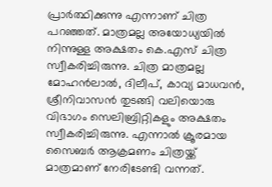പ്രാർത്ഥിക്കുന്നു എന്നാണ് ചിത്ര പറഞ്ഞത്. മാത്രമല്ല അയോധ്യയിൽ നിന്നുള്ള അക്ഷതം കെ.എസ് ചിത്ര സ്വീകരിച്ചിരുന്നു. ചിത്ര മാത്രമല്ല മോഹൻലാൽ, ദിലീപ്, കാവ്യ മാധവൻ, ശ്രീനിവാസൻ തുടങ്ങി വലിയൊരു വിഭാഗം സെലിബ്രിറ്റികളും അക്ഷതം സ്വീകരിച്ചിരുന്നു. എന്നാൽ ക്രൂരമായ സൈബർ ആക്രമണം ചിത്രയ്ക്ക് മാത്രമാണ് നേരിടേണ്ടി വന്നത്.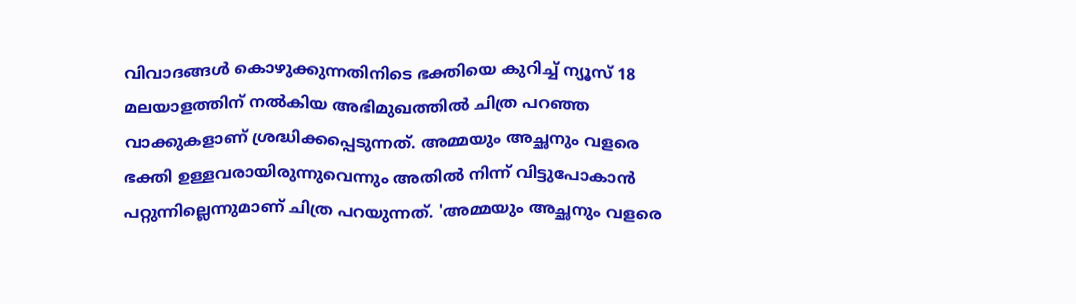വിവാദങ്ങൾ കൊഴുക്കുന്നതിനിടെ ഭക്തിയെ കുറിച്ച് ന്യൂസ് 18 മലയാളത്തിന് നൽകിയ അഭിമുഖത്തിൽ ചിത്ര പറഞ്ഞ വാക്കുകളാണ് ശ്രദ്ധിക്കപ്പെടുന്നത്. അമ്മയും അച്ഛനും വളരെ ഭക്തി ഉള്ളവരായിരുന്നുവെന്നും അതിൽ നിന്ന് വിട്ടുപോകാൻ പറ്റുന്നില്ലെന്നുമാണ് ചിത്ര പറയുന്നത്. 'അമ്മയും അച്ഛനും വളരെ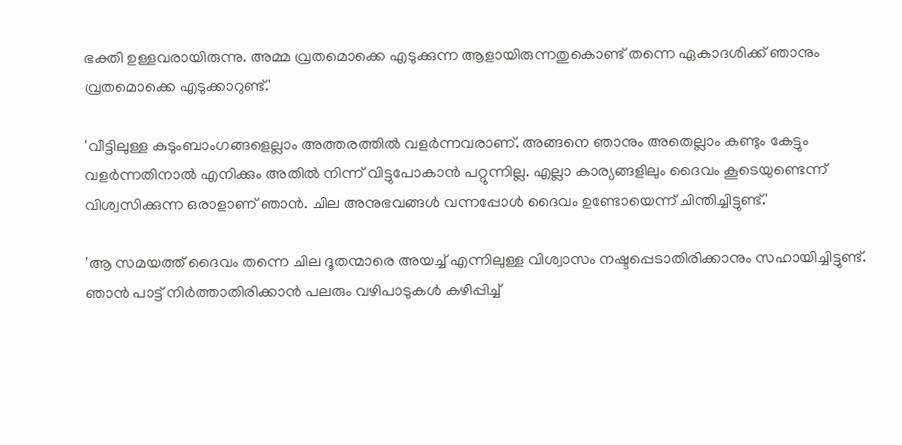ഭക്തി ഉള്ളവരായിരുന്നു. അമ്മ വ്രതമൊക്കെ എടുക്കുന്ന ആളായിരുന്നതുകൊണ്ട് തന്നെ ഏകാദശിക്ക് ഞാനും വ്രതമൊക്കെ എടുക്കാറുണ്ട്.'

'വീട്ടിലുള്ള കുടുംബാംഗങ്ങളെല്ലാം അത്തരത്തിൽ വളർന്നവരാണ്. അങ്ങനെ ഞാനും അതെല്ലാം കണ്ടും കേട്ടും വളർന്നതിനാൽ എനിക്കും അതിൽ നിന്ന് വിട്ടുപോകാൻ പറ്റുന്നില്ല. എല്ലാ കാര്യങ്ങളിലും ദൈവം കൂടെയുണ്ടെന്ന് വിശ്വസിക്കുന്ന ഒരാളാണ് ഞാൻ. ചില അനുഭവങ്ങൾ വന്നപ്പോൾ ദൈവം ഉണ്ടോയെന്ന് ചിന്തിച്ചിട്ടുണ്ട്.'

'ആ സമയത്ത് ദൈവം തന്നെ ചില ദൂതന്മാരെ അയച്ച് എന്നിലുള്ള വിശ്വാസം നഷ്ടപ്പെടാതിരിക്കാനും സഹായിച്ചിട്ടുണ്ട്. ഞാൻ പാട്ട് നിർത്താതിരിക്കാൻ പലരും വഴിപാടുകൾ കഴിപ്പിച്ച്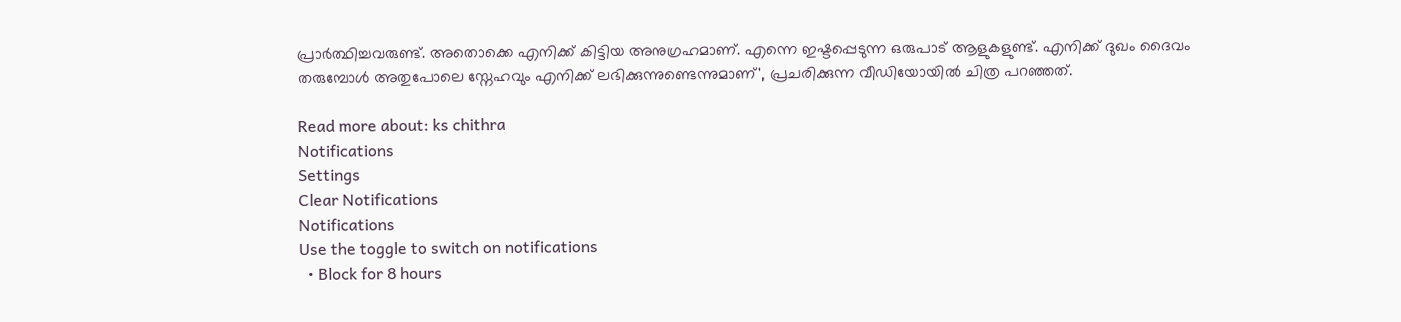പ്രാർത്ഥിച്ചവരുണ്ട്. അതൊക്കെ എനിക്ക് കിട്ടിയ അനുഗ്രഹമാണ്. എന്നെ ഇഷ്ടപ്പെടുന്ന ഒരുപാട് ആളുകളുണ്ട്. എനിക്ക് ദുഖം ദൈവം തരുമ്പോൾ അതുപോലെ സ്നേഹവും എനിക്ക് ലഭിക്കുന്നുണ്ടെന്നുമാണ്', പ്രചരിക്കുന്ന വീഡിയോയിൽ ചിത്ര പറഞ്ഞത്.

Read more about: ks chithra
Notifications
Settings
Clear Notifications
Notifications
Use the toggle to switch on notifications
  • Block for 8 hours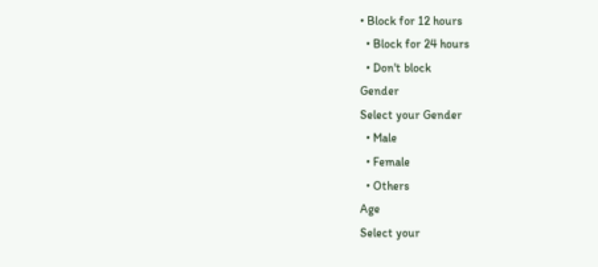• Block for 12 hours
  • Block for 24 hours
  • Don't block
Gender
Select your Gender
  • Male
  • Female
  • Others
Age
Select your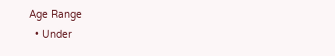Age Range
  • Under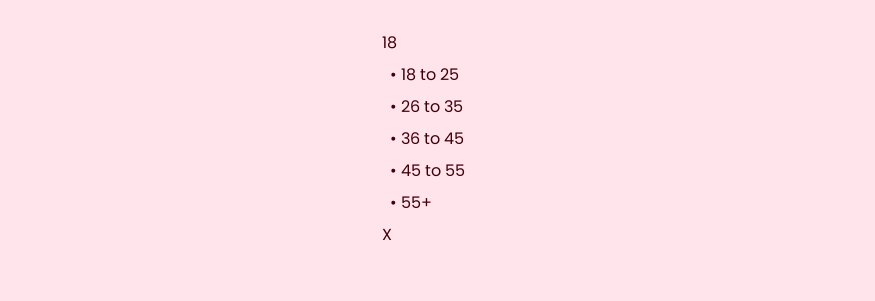18
  • 18 to 25
  • 26 to 35
  • 36 to 45
  • 45 to 55
  • 55+
X